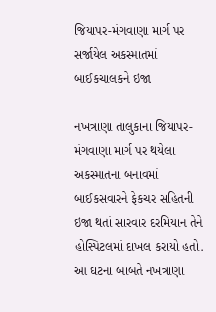જિયાપર-મંગવાણા માર્ગ પર સર્જાયેલ અકસ્માતમાં બાઈકચાલકને ઇજા

નખત્રાણા તાલુકાના જિયાપર-મંગવાણા માર્ગ પર થયેલા અકસ્માતના બનાવમાં બાઈકસવારને ફેકચર સહિતની ઇજા થતાં સારવાર દરમિયાન તેને હોસ્પિટલમાં દાખલ કરાયો હતો. આ ઘટના બાબતે નખત્રાણા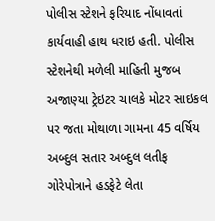પોલીસ સ્ટેશને ફરિયાદ નોંધાવતાં કાર્યવાહી હાથ ધરાઇ હતી. પોલીસ સ્ટેશનેથી મળેલી માહિતી મુજબ અજાણ્યા ટ્રેઇટર ચાલકે મોટર સાઇકલ પર જતા મોથાળા ગામના 45 વર્ષિય અબ્દુલ સતાર અબ્દુલ લતીફ ગોરેપોત્રાને હડફેટે લેતા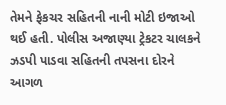તેમને ફેકચર સહિતની નાની મોટી ઇજાઓ થઈ હતી. પોલીસ અજાણ્યા ટ્રેકટર ચાલકને ઝડપી પાડવા સહિતની તપસના દોરને આગળ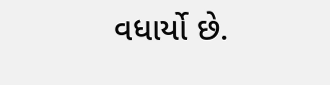વધાર્યો છે.